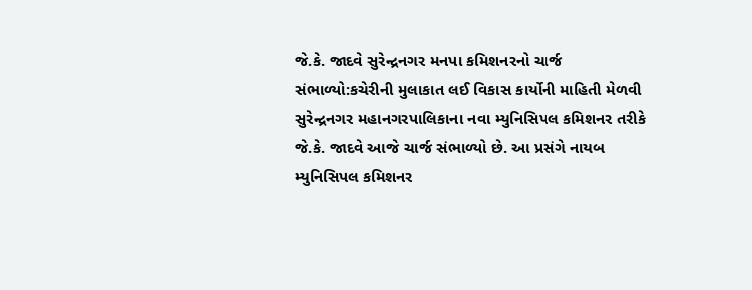જે.કે. જાદવે સુરેન્દ્રનગર મનપા કમિશનરનો ચાર્જ સંભાળ્યો:કચેરીની મુલાકાત લઈ વિકાસ કાર્યોની માહિતી મેળવી
સુરેન્દ્રનગર મહાનગરપાલિકાના નવા મ્યુનિસિપલ કમિશનર તરીકે જે.કે. જાદવે આજે ચાર્જ સંભાળ્યો છે. આ પ્રસંગે નાયબ મ્યુનિસિપલ કમિશનર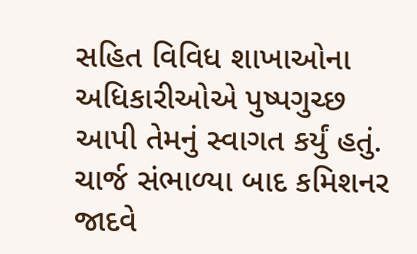સહિત વિવિધ શાખાઓના અધિકારીઓએ પુષ્પગુચ્છ આપી તેમનું સ્વાગત કર્યું હતું. ચાર્જ સંભાળ્યા બાદ કમિશનર જાદવે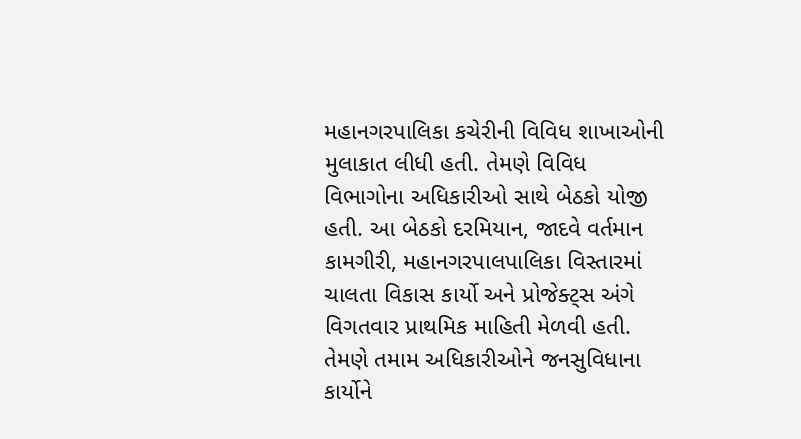મહાનગરપાલિકા કચેરીની વિવિધ શાખાઓની મુલાકાત લીધી હતી. તેમણે વિવિધ વિભાગોના અધિકારીઓ સાથે બેઠકો યોજી હતી. આ બેઠકો દરમિયાન, જાદવે વર્તમાન કામગીરી, મહાનગરપાલપાલિકા વિસ્તારમાં ચાલતા વિકાસ કાર્યો અને પ્રોજેક્ટ્સ અંગે વિગતવાર પ્રાથમિક માહિતી મેળવી હતી. તેમણે તમામ અધિકારીઓને જનસુવિધાના કાર્યોને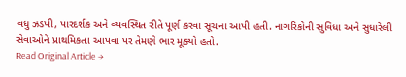વધુ ઝડપી, પારદર્શક અને વ્યવસ્થિત રીતે પૂર્ણ કરવા સૂચના આપી હતી. નાગરિકોની સુવિધા અને સુધારેલી સેવાઓને પ્રાથમિકતા આપવા પર તેમણે ભાર મૂક્યો હતો.
Read Original Article →